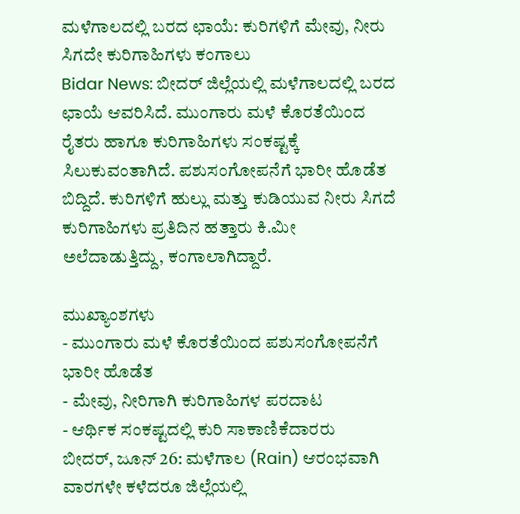ಮಳೆಗಾಲದಲ್ಲಿ ಬರದ ಛಾಯೆ: ಕುರಿಗಳಿಗೆ ಮೇವು, ನೀರು ಸಿಗದೇ ಕುರಿಗಾಹಿಗಳು ಕಂಗಾಲು
Bidar News: ಬೀದರ್ ಜಿಲ್ಲೆಯಲ್ಲಿ ಮಳೆಗಾಲದಲ್ಲಿ ಬರದ ಛಾಯೆ ಆವರಿಸಿದೆ. ಮುಂಗಾರು ಮಳೆ ಕೊರತೆಯಿಂದ ರೈತರು ಹಾಗೂ ಕುರಿಗಾಹಿಗಳು ಸಂಕಷ್ಟಕ್ಕೆ ಸಿಲುಕುವಂತಾಗಿದೆ. ಪಶುಸಂಗೋಪನೆಗೆ ಭಾರೀ ಹೊಡೆತ ಬಿದ್ದಿದೆ. ಕುರಿಗಳಿಗೆ ಹುಲ್ಲು ಮತ್ತು ಕುಡಿಯುವ ನೀರು ಸಿಗದೆ ಕುರಿಗಾಹಿಗಳು ಪ್ರತಿದಿನ ಹತ್ತಾರು ಕಿ.ಮೀ ಅಲೆದಾಡುತ್ತಿದ್ದು, ಕಂಗಾಲಾಗಿದ್ದಾರೆ.

ಮುಖ್ಯಾಂಶಗಳು
- ಮುಂಗಾರು ಮಳೆ ಕೊರತೆಯಿಂದ ಪಶುಸಂಗೋಪನೆಗೆ ಭಾರೀ ಹೊಡೆತ
- ಮೇವು, ನೀರಿಗಾಗಿ ಕುರಿಗಾಹಿಗಳ ಪರದಾಟ
- ಆರ್ಥಿಕ ಸಂಕಷ್ಟದಲ್ಲಿ ಕುರಿ ಸಾಕಾಣಿಕೆದಾರರು
ಬೀದರ್, ಜೂನ್ 26: ಮಳೆಗಾಲ (Rain) ಆರಂಭವಾಗಿ ವಾರಗಳೇ ಕಳೆದರೂ ಜಿಲ್ಲೆಯಲ್ಲಿ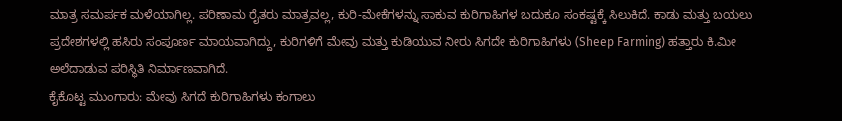ಮಾತ್ರ ಸಮರ್ಪಕ ಮಳೆಯಾಗಿಲ್ಲ. ಪರಿಣಾಮ ರೈತರು ಮಾತ್ರವಲ್ಲ, ಕುರಿ-ಮೇಕೆಗಳನ್ನು ಸಾಕುವ ಕುರಿಗಾಹಿಗಳ ಬದುಕೂ ಸಂಕಷ್ಟಕ್ಕೆ ಸಿಲುಕಿದೆ. ಕಾಡು ಮತ್ತು ಬಯಲು ಪ್ರದೇಶಗಳಲ್ಲಿ ಹಸಿರು ಸಂಪೂರ್ಣ ಮಾಯವಾಗಿದ್ದು, ಕುರಿಗಳಿಗೆ ಮೇವು ಮತ್ತು ಕುಡಿಯುವ ನೀರು ಸಿಗದೇ ಕುರಿಗಾಹಿಗಳು (Sheep Farming) ಹತ್ತಾರು ಕಿ.ಮೀ ಅಲೆದಾಡುವ ಪರಿಸ್ಥಿತಿ ನಿರ್ಮಾಣವಾಗಿದೆ.
ಕೈಕೊಟ್ಟ ಮುಂಗಾರು: ಮೇವು ಸಿಗದೆ ಕುರಿಗಾಹಿಗಳು ಕಂಗಾಲು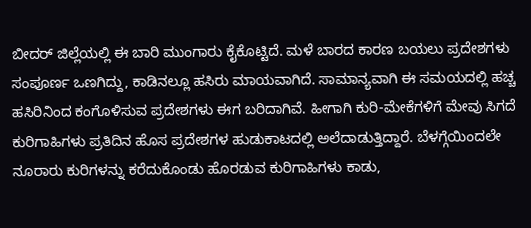ಬೀದರ್ ಜಿಲ್ಲೆಯಲ್ಲಿ ಈ ಬಾರಿ ಮುಂಗಾರು ಕೈಕೊಟ್ಟಿದೆ. ಮಳೆ ಬಾರದ ಕಾರಣ ಬಯಲು ಪ್ರದೇಶಗಳು ಸಂಪೂರ್ಣ ಒಣಗಿದ್ದು, ಕಾಡಿನಲ್ಲೂ ಹಸಿರು ಮಾಯವಾಗಿದೆ. ಸಾಮಾನ್ಯವಾಗಿ ಈ ಸಮಯದಲ್ಲಿ ಹಚ್ಚ ಹಸಿರಿನಿಂದ ಕಂಗೊಳಿಸುವ ಪ್ರದೇಶಗಳು ಈಗ ಬರಿದಾಗಿವೆ. ಹೀಗಾಗಿ ಕುರಿ-ಮೇಕೆಗಳಿಗೆ ಮೇವು ಸಿಗದೆ ಕುರಿಗಾಹಿಗಳು ಪ್ರತಿದಿನ ಹೊಸ ಪ್ರದೇಶಗಳ ಹುಡುಕಾಟದಲ್ಲಿ ಅಲೆದಾಡುತ್ತಿದ್ದಾರೆ. ಬೆಳಗ್ಗೆಯಿಂದಲೇ ನೂರಾರು ಕುರಿಗಳನ್ನು ಕರೆದುಕೊಂಡು ಹೊರಡುವ ಕುರಿಗಾಹಿಗಳು ಕಾಡು,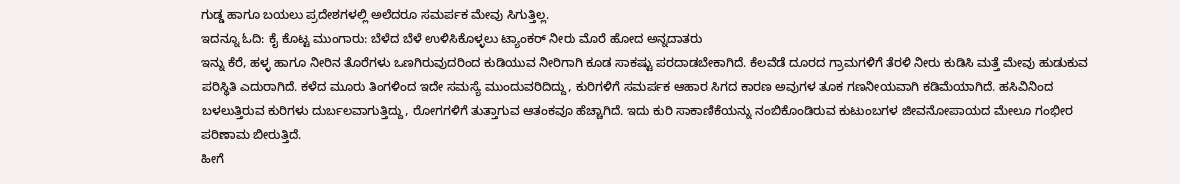ಗುಡ್ಡ ಹಾಗೂ ಬಯಲು ಪ್ರದೇಶಗಳಲ್ಲಿ ಅಲೆದರೂ ಸಮರ್ಪಕ ಮೇವು ಸಿಗುತ್ತಿಲ್ಲ.
ಇದನ್ನೂ ಓದಿ: ಕೈ ಕೊಟ್ಟ ಮುಂಗಾರು: ಬೆಳೆದ ಬೆಳೆ ಉಳಿಸಿಕೊಳ್ಳಲು ಟ್ಯಾಂಕರ್ ನೀರು ಮೊರೆ ಹೋದ ಅನ್ನದಾತರು
ಇನ್ನು ಕೆರೆ, ಹಳ್ಳ ಹಾಗೂ ನೀರಿನ ತೊರೆಗಳು ಒಣಗಿರುವುದರಿಂದ ಕುಡಿಯುವ ನೀರಿಗಾಗಿ ಕೂಡ ಸಾಕಷ್ಟು ಪರದಾಡಬೇಕಾಗಿದೆ. ಕೆಲವೆಡೆ ದೂರದ ಗ್ರಾಮಗಳಿಗೆ ತೆರಳಿ ನೀರು ಕುಡಿಸಿ ಮತ್ತೆ ಮೇವು ಹುಡುಕುವ ಪರಿಸ್ಥಿತಿ ಎದುರಾಗಿದೆ. ಕಳೆದ ಮೂರು ತಿಂಗಳಿಂದ ಇದೇ ಸಮಸ್ಯೆ ಮುಂದುವರಿದಿದ್ದು, ಕುರಿಗಳಿಗೆ ಸಮರ್ಪಕ ಆಹಾರ ಸಿಗದ ಕಾರಣ ಅವುಗಳ ತೂಕ ಗಣನೀಯವಾಗಿ ಕಡಿಮೆಯಾಗಿದೆ. ಹಸಿವಿನಿಂದ ಬಳಲುತ್ತಿರುವ ಕುರಿಗಳು ದುರ್ಬಲವಾಗುತ್ತಿದ್ದು, ರೋಗಗಳಿಗೆ ತುತ್ತಾಗುವ ಆತಂಕವೂ ಹೆಚ್ಚಾಗಿದೆ. ಇದು ಕುರಿ ಸಾಕಾಣಿಕೆಯನ್ನು ನಂಬಿಕೊಂಡಿರುವ ಕುಟುಂಬಗಳ ಜೀವನೋಪಾಯದ ಮೇಲೂ ಗಂಭೀರ ಪರಿಣಾಮ ಬೀರುತ್ತಿದೆ.
ಹೀಗೆ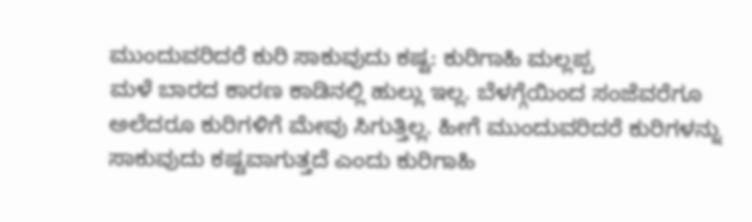ಮುಂದುವರಿದರೆ ಕುರಿ ಸಾಕುವುದು ಕಷ್ಟ: ಕುರಿಗಾಹಿ ಮಲ್ಲಪ್ಪ
ಮಳೆ ಬಾರದ ಕಾರಣ ಕಾಡಿನಲ್ಲಿ ಹುಲ್ಲು ಇಲ್ಲ. ಬೆಳಗ್ಗೆಯಿಂದ ಸಂಜೆವರೆಗೂ ಅಲೆದರೂ ಕುರಿಗಳಿಗೆ ಮೇವು ಸಿಗುತ್ತಿಲ್ಲ. ಹೀಗೆ ಮುಂದುವರಿದರೆ ಕುರಿಗಳನ್ನು ಸಾಕುವುದು ಕಷ್ಟವಾಗುತ್ತದೆ ಎಂದು ಕುರಿಗಾಹಿ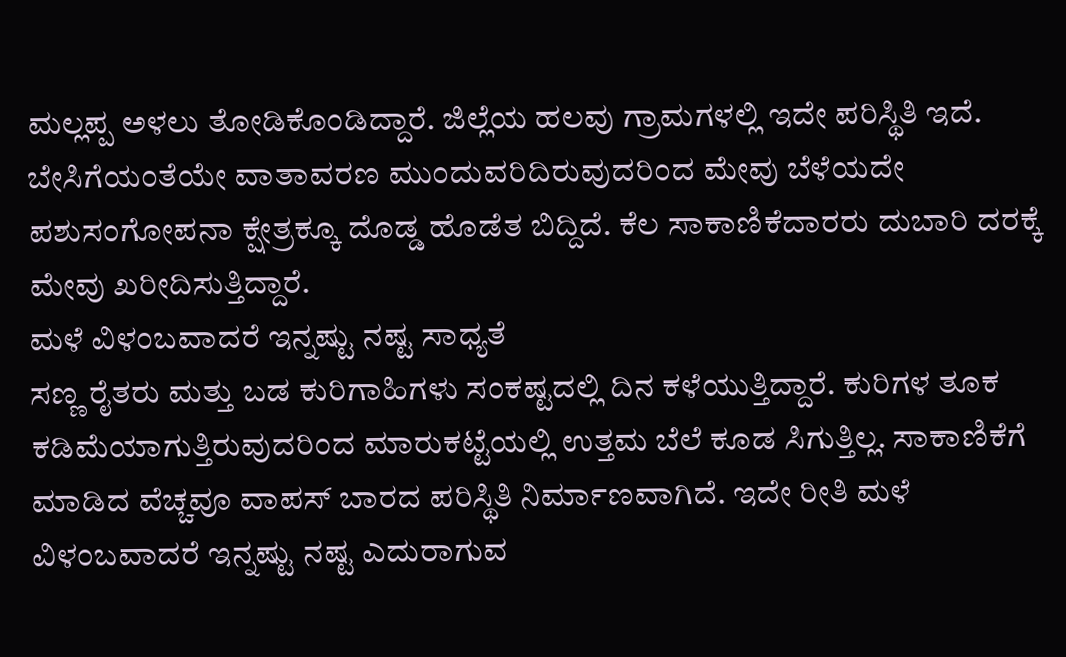ಮಲ್ಲಪ್ಪ ಅಳಲು ತೋಡಿಕೊಂಡಿದ್ದಾರೆ. ಜಿಲ್ಲೆಯ ಹಲವು ಗ್ರಾಮಗಳಲ್ಲಿ ಇದೇ ಪರಿಸ್ಥಿತಿ ಇದೆ. ಬೇಸಿಗೆಯಂತೆಯೇ ವಾತಾವರಣ ಮುಂದುವರಿದಿರುವುದರಿಂದ ಮೇವು ಬೆಳೆಯದೇ ಪಶುಸಂಗೋಪನಾ ಕ್ಷೇತ್ರಕ್ಕೂ ದೊಡ್ಡ ಹೊಡೆತ ಬಿದ್ದಿದೆ. ಕೆಲ ಸಾಕಾಣಿಕೆದಾರರು ದುಬಾರಿ ದರಕ್ಕೆ ಮೇವು ಖರೀದಿಸುತ್ತಿದ್ದಾರೆ.
ಮಳೆ ವಿಳಂಬವಾದರೆ ಇನ್ನಷ್ಟು ನಷ್ಟ ಸಾಧ್ಯತೆ
ಸಣ್ಣ ರೈತರು ಮತ್ತು ಬಡ ಕುರಿಗಾಹಿಗಳು ಸಂಕಷ್ಟದಲ್ಲಿ ದಿನ ಕಳೆಯುತ್ತಿದ್ದಾರೆ. ಕುರಿಗಳ ತೂಕ ಕಡಿಮೆಯಾಗುತ್ತಿರುವುದರಿಂದ ಮಾರುಕಟ್ಟೆಯಲ್ಲಿ ಉತ್ತಮ ಬೆಲೆ ಕೂಡ ಸಿಗುತ್ತಿಲ್ಲ. ಸಾಕಾಣಿಕೆಗೆ ಮಾಡಿದ ವೆಚ್ಚವೂ ವಾಪಸ್ ಬಾರದ ಪರಿಸ್ಥಿತಿ ನಿರ್ಮಾಣವಾಗಿದೆ. ಇದೇ ರೀತಿ ಮಳೆ ವಿಳಂಬವಾದರೆ ಇನ್ನಷ್ಟು ನಷ್ಟ ಎದುರಾಗುವ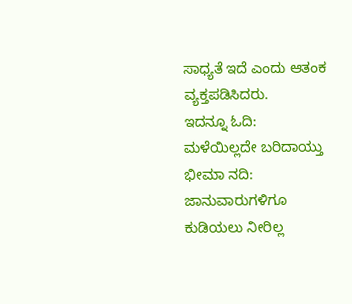ಸಾಧ್ಯತೆ ಇದೆ ಎಂದು ಆತಂಕ ವ್ಯಕ್ತಪಡಿಸಿದರು.
ಇದನ್ನೂ ಓದಿ: ಮಳೆಯಿಲ್ಲದೇ ಬರಿದಾಯ್ತು ಭೀಮಾ ನದಿ: ಜಾನುವಾರುಗಳಿಗೂ ಕುಡಿಯಲು ನೀರಿಲ್ಲ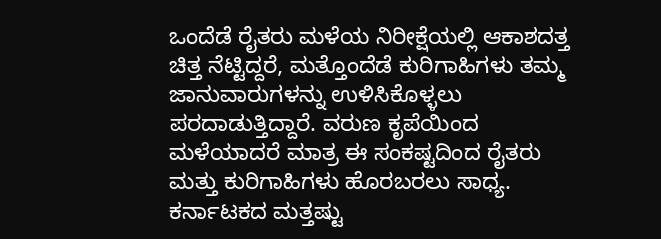ಒಂದೆಡೆ ರೈತರು ಮಳೆಯ ನಿರೀಕ್ಷೆಯಲ್ಲಿ ಆಕಾಶದತ್ತ ಚಿತ್ತ ನೆಟ್ಟಿದ್ದರೆ, ಮತ್ತೊಂದೆಡೆ ಕುರಿಗಾಹಿಗಳು ತಮ್ಮ ಜಾನುವಾರುಗಳನ್ನು ಉಳಿಸಿಕೊಳ್ಳಲು ಪರದಾಡುತ್ತಿದ್ದಾರೆ. ವರುಣ ಕೃಪೆಯಿಂದ ಮಳೆಯಾದರೆ ಮಾತ್ರ ಈ ಸಂಕಷ್ಟದಿಂದ ರೈತರು ಮತ್ತು ಕುರಿಗಾಹಿಗಳು ಹೊರಬರಲು ಸಾಧ್ಯ.
ಕರ್ನಾಟಕದ ಮತ್ತಷ್ಟು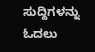ಸುದ್ದಿಗಳನ್ನು ಓದಲು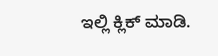ಇಲ್ಲಿ ಕ್ಲಿಕ್ ಮಾಡಿ.